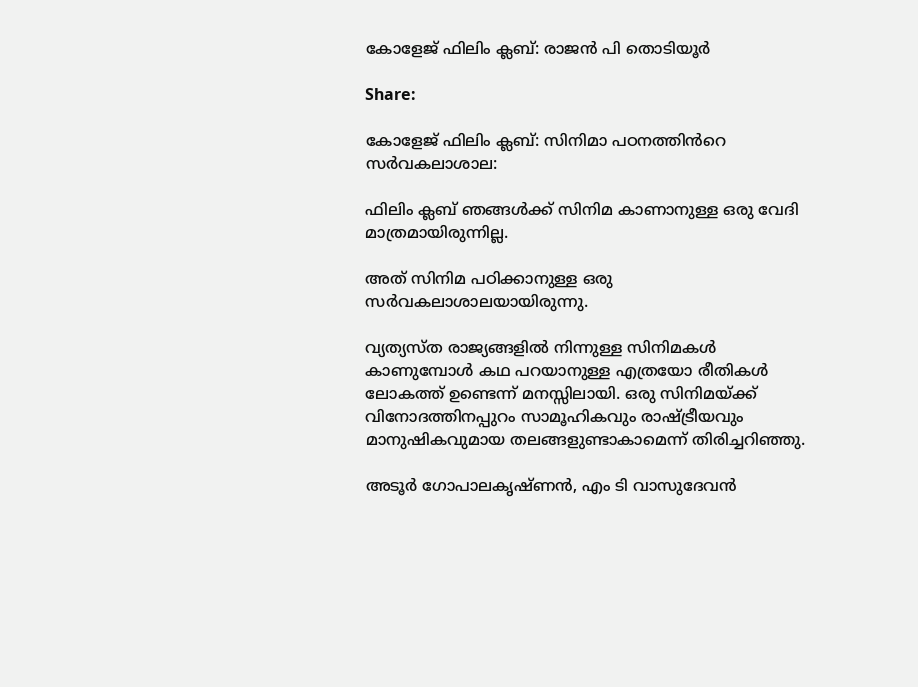കോളേജ് ഫിലിം ക്ലബ്: രാജൻ പി തൊടിയൂർ

Share:

കോളേജ് ഫിലിം ക്ലബ്: സിനിമാ പഠനത്തിൻറെ സർവകലാശാല:

ഫിലിം ക്ലബ് ഞങ്ങൾക്ക് സിനിമ കാണാനുള്ള ഒരു വേദി മാത്രമായിരുന്നില്ല.

അത് സിനിമ പഠിക്കാനുള്ള ഒരു സർവകലാശാലയായിരുന്നു.

വ്യത്യസ്ത രാജ്യങ്ങളിൽ നിന്നുള്ള സിനിമകൾ കാണുമ്പോൾ കഥ പറയാനുള്ള എത്രയോ രീതികൾ ലോകത്ത് ഉണ്ടെന്ന് മനസ്സിലായി. ഒരു സിനിമയ്ക്ക് വിനോദത്തിനപ്പുറം സാമൂഹികവും രാഷ്ട്രീയവും മാനുഷികവുമായ തലങ്ങളുണ്ടാകാമെന്ന് തിരിച്ചറിഞ്ഞു.

അടൂർ ഗോപാലകൃഷ്ണൻ, എം ടി വാസുദേവൻ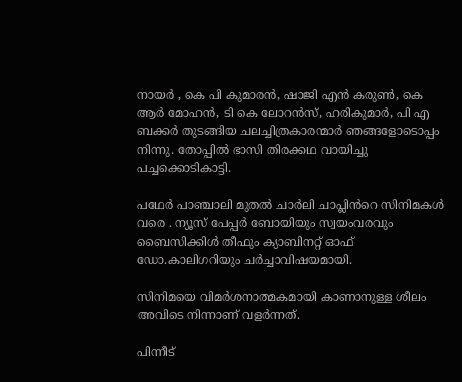നായർ , കെ പി കുമാരൻ, ഷാജി എൻ കരുൺ, കെ ആർ മോഹൻ, ടി കെ ലോറൻസ്, ഹരികുമാർ, പി എ ബക്കർ തുടങ്ങിയ ചലച്ചിത്രകാരന്മാർ ഞങ്ങളോടൊപ്പം നിന്നു. തോപ്പിൽ ഭാസി തിരക്കഥ വായിച്ചു പച്ചക്കൊടികാട്ടി.

പഥേർ പാഞ്ചാലി മുതൽ ചാർലി ചാപ്ലിൻറെ സിനിമകൾ വരെ . ന്യൂസ് പേപ്പർ ബോയിയും സ്വയംവരവും ബൈസിക്കിൾ തീഫും ക്യാബിനറ്റ് ഓഫ് ഡോ.കാലിഗറിയും ചർച്ചാവിഷയമായി.

സിനിമയെ വിമർശനാത്മകമായി കാണാനുള്ള ശീലം അവിടെ നിന്നാണ് വളർന്നത്.

പിന്നീട്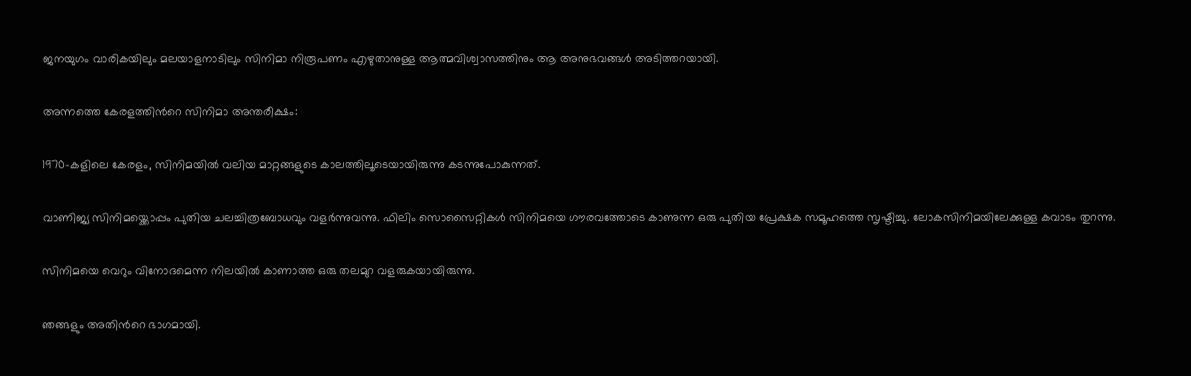ജനയുഗം വാരികയിലും മലയാളനാടിലും സിനിമാ നിരൂപണം എഴുതാനുള്ള ആത്മവിശ്വാസത്തിനും ആ അനുഭവങ്ങൾ അടിത്തറയായി.

അന്നത്തെ കേരളത്തിൻറെ സിനിമാ അന്തരീക്ഷം:

1970-കളിലെ കേരളം, സിനിമയിൽ വലിയ മാറ്റങ്ങളുടെ കാലത്തിലൂടെയായിരുന്നു കടന്നുപോകുന്നത്.

വാണിജ്യ സിനിമയ്ക്കൊപ്പം പുതിയ ചലച്ചിത്രബോധവും വളർന്നുവന്നു. ഫിലിം സൊസൈറ്റികൾ സിനിമയെ ഗൗരവത്തോടെ കാണുന്ന ഒരു പുതിയ പ്രേക്ഷക സമൂഹത്തെ സൃഷ്ടിച്ചു. ലോകസിനിമയിലേക്കുള്ള കവാടം തുറന്നു.

സിനിമയെ വെറും വിനോദമെന്ന നിലയിൽ കാണാത്ത ഒരു തലമുറ വളരുകയായിരുന്നു.

ഞങ്ങളും അതിൻറെ ഭാഗമായി.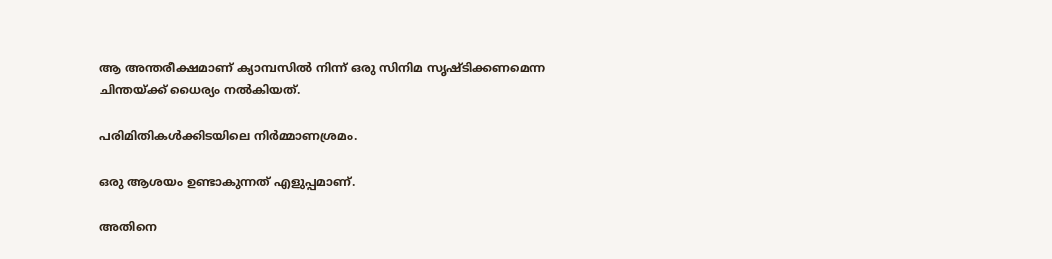ആ അന്തരീക്ഷമാണ് ക്യാമ്പസിൽ നിന്ന് ഒരു സിനിമ സൃഷ്ടിക്കണമെന്ന ചിന്തയ്ക്ക് ധൈര്യം നൽകിയത്.

പരിമിതികൾക്കിടയിലെ നിർമ്മാണശ്രമം.

ഒരു ആശയം ഉണ്ടാകുന്നത് എളുപ്പമാണ്.

അതിനെ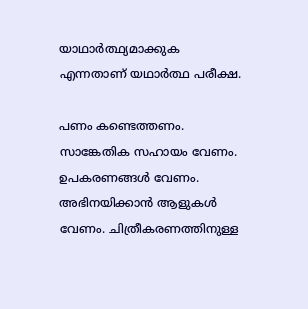യാഥാർത്ഥ്യമാക്കുക എന്നതാണ് യഥാർത്ഥ പരീക്ഷ.

പണം കണ്ടെത്തണം. സാങ്കേതിക സഹായം വേണം. ഉപകരണങ്ങൾ വേണം. അഭിനയിക്കാൻ ആളുകൾ വേണം. ചിത്രീകരണത്തിനുള്ള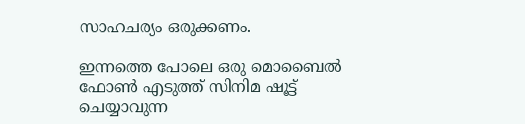സാഹചര്യം ഒരുക്കണം.

ഇന്നത്തെ പോലെ ഒരു മൊബൈൽ ഫോൺ എടുത്ത് സിനിമ ഷൂട്ട് ചെയ്യാവുന്ന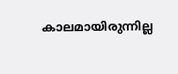കാലമായിരുന്നില്ല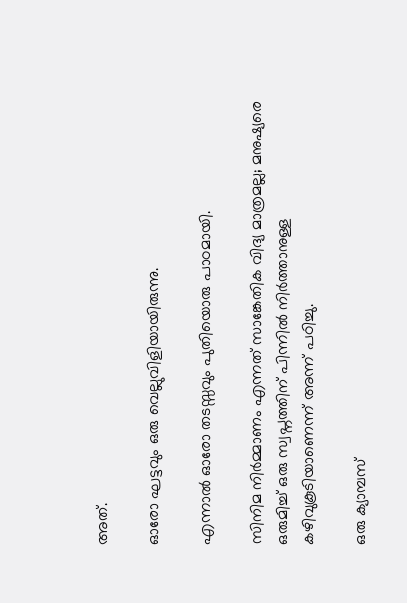അത്.

ഓരോ ഘട്ടവും ഒരു വെല്ലുവിളിയായിരുന്നു.

എന്നാൽ ഓരോ തടസ്സവും പുതിയൊരു പാഠമായി.

സിനിമ നിർമ്മാണം എന്നത് സാങ്കേതിക വിദ്യ മാത്രമല്ല; മനുഷ്യരെ ഒരുമിച്ച് ഒരു സ്വപ്നത്തിന് പിന്നിൽ നിർത്താനുള്ള കഴിവുകൂടിയാണെന്ന് അന്ന് പഠിച്ചു.

ഒരു ക്യാമ്പസ്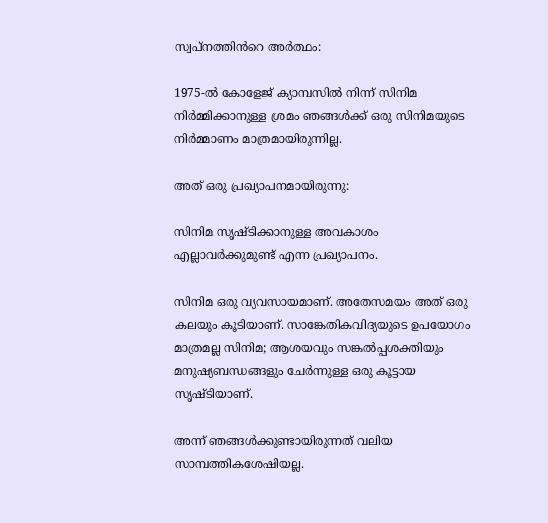സ്വപ്നത്തിൻറെ അർത്ഥം:

1975-ൽ കോളേജ് ക്യാമ്പസിൽ നിന്ന് സിനിമ നിർമ്മിക്കാനുള്ള ശ്രമം ഞങ്ങൾക്ക് ഒരു സിനിമയുടെ നിർമ്മാണം മാത്രമായിരുന്നില്ല.

അത് ഒരു പ്രഖ്യാപനമായിരുന്നു:

സിനിമ സൃഷ്ടിക്കാനുള്ള അവകാശം എല്ലാവർക്കുമുണ്ട് എന്ന പ്രഖ്യാപനം.

സിനിമ ഒരു വ്യവസായമാണ്. അതേസമയം അത് ഒരു കലയും കൂടിയാണ്. സാങ്കേതികവിദ്യയുടെ ഉപയോഗം മാത്രമല്ല സിനിമ; ആശയവും സങ്കൽപ്പശക്തിയും മനുഷ്യബന്ധങ്ങളും ചേർന്നുള്ള ഒരു കൂട്ടായ സൃഷ്ടിയാണ്.

അന്ന് ഞങ്ങൾക്കുണ്ടായിരുന്നത് വലിയ സാമ്പത്തികശേഷിയല്ല.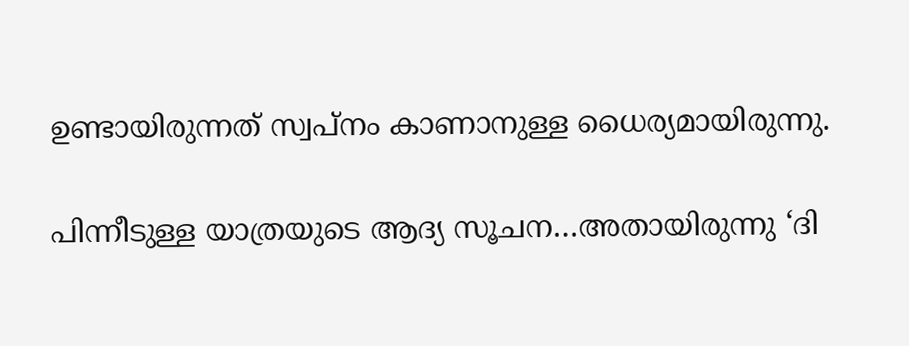ഉണ്ടായിരുന്നത് സ്വപ്നം കാണാനുള്ള ധൈര്യമായിരുന്നു.

പിന്നീടുള്ള യാത്രയുടെ ആദ്യ സൂചന…അതായിരുന്നു ‘ദി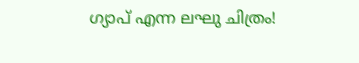ഗ്യാപ് എന്ന ലഘു ചിത്രം!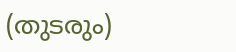(തുടരും)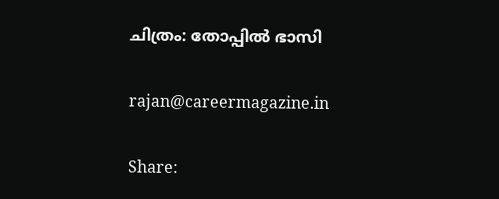ചിത്രം: തോപ്പിൽ ഭാസി

rajan@careermagazine.in

Share: